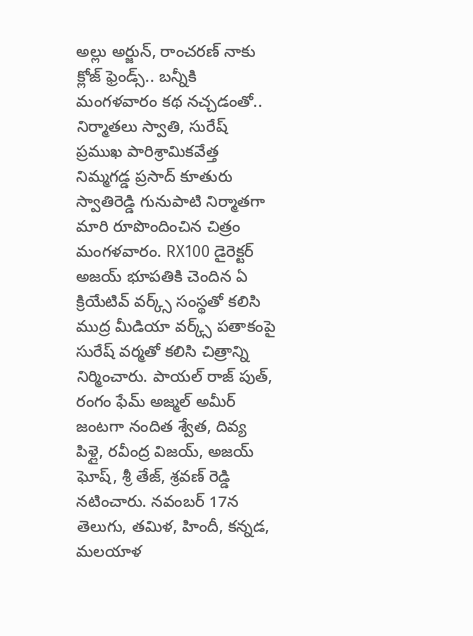అల్లు అర్జున్, రాంచరణ్ నాకు క్లోజ్ ఫ్రెండ్స్.. బన్నీకి మంగళవారం కథ నచ్చడంతో.. నిర్మాతలు స్వాతి, సురేష్
ప్రముఖ పారిశ్రామికవేత్త నిమ్మగడ్డ ప్రసాద్ కూతురు స్వాతిరెడ్డి గునుపాటి నిర్మాతగా మారి రూపొందించిన చిత్రం మంగళవారం. RX100 డైరెక్టర్ అజయ్ భూపతికి చెందిన ఏ క్రియేటివ్ వర్క్స్ సంస్థతో కలిసి ముద్ర మీడియా వర్క్స్ పతాకంపై సురేష్ వర్మతో కలిసి చిత్రాన్ని నిర్మించారు. పాయల్ రాజ్ పుత్, రంగం ఫేమ్ అజ్మల్ అమీర్ జంటగా నందిత శ్వేత, దివ్య పిళ్లై, రవీంద్ర విజయ్, అజయ్ ఘోష్, శ్రీ తేజ్, శ్రవణ్ రెడ్డి నటించారు. నవంబర్ 17న తెలుగు, తమిళ, హిందీ, కన్నడ, మలయాళ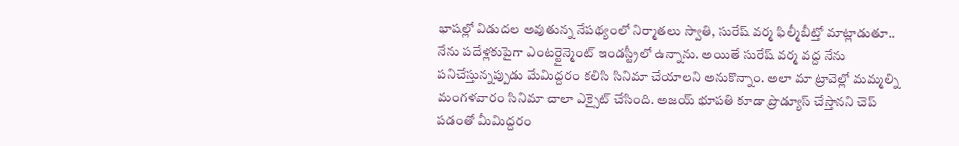భాషల్లో విడుదల అవుతున్న నేపథ్యంలో నిర్మాతలు స్వాతి, సురేష్ వర్మ ఫిల్మీబీట్తో మాట్లాడుతూ..
నేను పదేళ్లకుపైగా ఎంటర్టైన్మెంట్ ఇండస్ట్రీలో ఉన్నాను. అయితే సురేష్ వర్మ వద్ద నేను పనిచేస్తున్నప్పుడు మేమిద్దరం కలిసి సినిమా చేయాలని అనుకొన్నాం. అలా మా ట్రావెల్లో మమ్మల్ని మంగళవారం సినిమా చాలా ఎక్సైట్ చేసింది. అజయ్ భూపతి కూడా ప్రొడ్యూస్ చేస్తానని చెప్ పడంతో మీమిద్దరం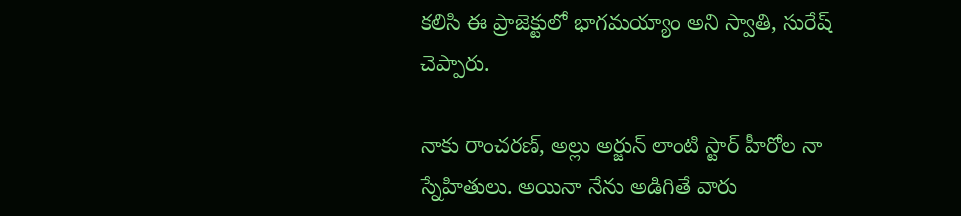కలిసి ఈ ప్రాజెక్టులో భాగమయ్యాం అని స్వాతి, సురేష్ చెప్పారు.

నాకు రాంచరణ్, అల్లు అర్జున్ లాంటి స్టార్ హీరోల నా స్నేహితులు. అయినా నేను అడిగితే వారు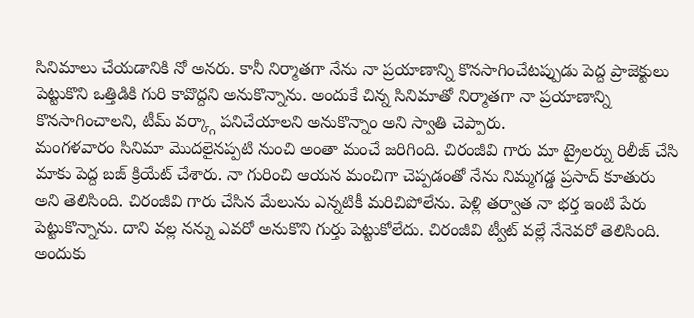సినిమాలు చేయడానికి నో అనరు. కానీ నిర్మాతగా నేను నా ప్రయాణాన్ని కొనసాగించేటప్పుడు పెద్ద ప్రాజెక్టులు పెట్టుకొని ఒత్తిడికి గురి కావొద్దని అనుకొన్నాను. అందుకే చిన్న సినిమాతో నిర్మాతగా నా ప్రయాణాన్ని కొనసాగించాలని, టీమ్ వర్క్గా పనిచేయాలని అనుకొన్నాం అని స్వాతి చెప్పారు.
మంగళవారం సినిమా మొదలైనప్పటి నుంచి అంతా మంచే జరిగింది. చిరంజీవి గారు మా ట్రైలర్ను రిలీజ్ చేసి మాకు పెద్ద బజ్ క్రియేట్ చేశారు. నా గురించి ఆయన మంచిగా చెప్పడంతో నేను నిమ్మగడ్డ ప్రసాద్ కూతురు అని తెలిసింది. చిరంజీవి గారు చేసిన మేలును ఎన్నటికీ మరిచిపోలేను. పెళ్లి తర్వాత నా భర్త ఇంటి పేరు పెట్టుకొన్నాను. దాని వల్ల నన్ను ఎవరో అనుకొని గుర్తు పెట్టుకోలేదు. చిరంజీవి ట్వీట్ వల్లే నేనెవరో తెలిసింది. అందుకు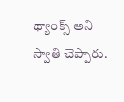థ్యాంక్స్ అని స్వాతి చెప్పారు.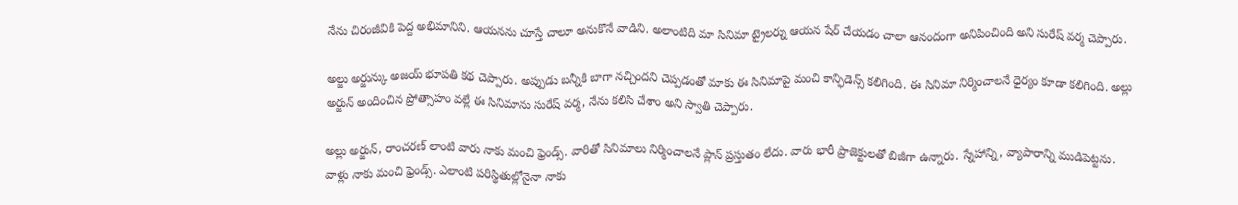నేను చిరంజీవికి పెద్ద అభిమానిని. ఆయనను చూస్తే చాలూ అనుకొనే వాడిని. అలాంటిది మా సినిమా ట్రైలర్ను ఆయన షేర్ చేయడం చాలా ఆనందంగా అనిపించింది అని సురేష్ వర్మ చెప్పారు.

అల్జు అర్జున్కు అజయ్ భూపతి కథ చెప్పారు. అప్పుడు బన్నీకి బాగా నచ్చిందని చెప్పడంతో మాకు ఈ సినిమాపై మంచి కాన్ఫిడెన్స్ కలిగింది. ఈ సినిమా నిర్మించాలనే ధైర్యం కూడా కలిగింది. అల్లు అర్జున్ అందించిన ప్రోత్సాహం వల్లే ఈ సినిమాను సురేష్ వర్మ, నేను కలిసి చేశాం అని స్వాతి చెప్పారు.

అల్లు అర్జున్, రాంచరణ్ లాంటి వారు నాకు మంచి ఫ్రెండ్స్. వారితో సినిమాలు నిర్మించాలనే ప్లాన్ ప్రస్తుతం లేదు. వారు భారీ ప్రాజెక్టులతో బిజీగా ఉన్నారు. స్నేహాన్ని, వ్యాపారాన్ని ముడిపెట్టను. వాళ్లు నాకు మంచి ఫ్రెండ్స్. ఎలాంటి పరిస్థితుల్లోనైనా నాకు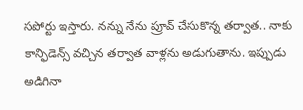సపోర్టు ఇస్తారు. నన్ను నేను ప్రూవ్ చేసుకొన్న తర్వాత.. నాకు కాన్ఫిడెన్స్ వచ్చిన తర్వాత వాళ్లను అడుగుతాను. ఇప్పుడు అడిగినా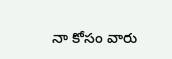నా కోసం వారు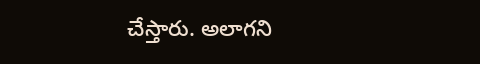చేస్తారు. అలాగని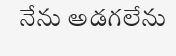నేను అడగలేను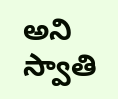అని స్వాతి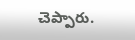చెప్పారు.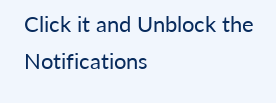Click it and Unblock the Notifications